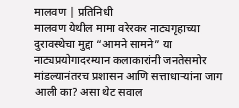मालवण | प्रतिनिधी
मालवण येथील मामा वरेरकर नाट्यगृहाच्या दुरावस्थेचा मुद्दा “आमने सामने” या नाट्यप्रयोगादरम्यान कलाकारांनी जनतेसमोर मांडल्यानंतरच प्रशासन आणि सत्ताधाऱ्यांना जाग आली का? असा थेट सवाल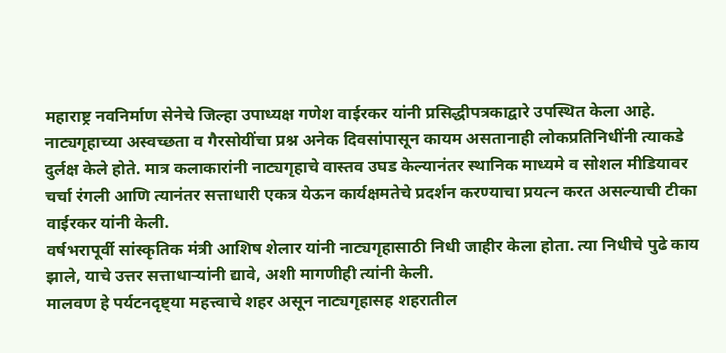महाराष्ट्र नवनिर्माण सेनेचे जिल्हा उपाध्यक्ष गणेश वाईरकर यांनी प्रसिद्धीपत्रकाद्वारे उपस्थित केला आहे.
नाट्यगृहाच्या अस्वच्छता व गैरसोयींचा प्रश्न अनेक दिवसांपासून कायम असतानाही लोकप्रतिनिधींनी त्याकडे दुर्लक्ष केले होते. मात्र कलाकारांनी नाट्यगृहाचे वास्तव उघड केल्यानंतर स्थानिक माध्यमे व सोशल मीडियावर चर्चा रंगली आणि त्यानंतर सत्ताधारी एकत्र येऊन कार्यक्षमतेचे प्रदर्शन करण्याचा प्रयत्न करत असल्याची टीका वाईरकर यांनी केली.
वर्षभरापूर्वी सांस्कृतिक मंत्री आशिष शेलार यांनी नाट्यगृहासाठी निधी जाहीर केला होता. त्या निधीचे पुढे काय झाले, याचे उत्तर सत्ताधाऱ्यांनी द्यावे, अशी मागणीही त्यांनी केली.
मालवण हे पर्यटनदृष्ट्या महत्त्वाचे शहर असून नाट्यगृहासह शहरातील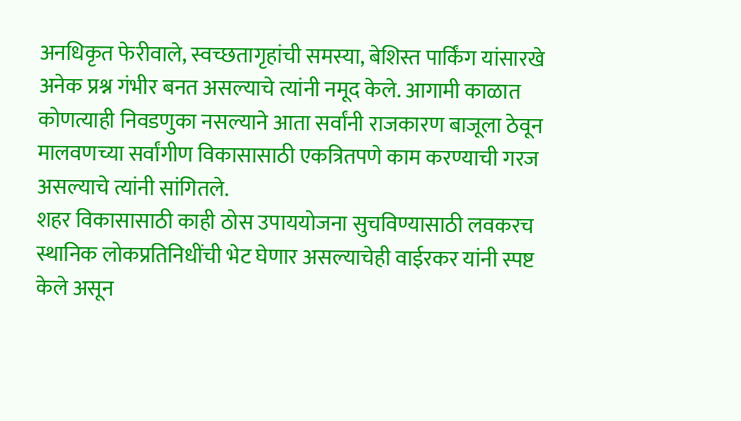अनधिकृत फेरीवाले, स्वच्छतागृहांची समस्या, बेशिस्त पार्किंग यांसारखे अनेक प्रश्न गंभीर बनत असल्याचे त्यांनी नमूद केले. आगामी काळात कोणत्याही निवडणुका नसल्याने आता सर्वांनी राजकारण बाजूला ठेवून मालवणच्या सर्वांगीण विकासासाठी एकत्रितपणे काम करण्याची गरज असल्याचे त्यांनी सांगितले.
शहर विकासासाठी काही ठोस उपाययोजना सुचविण्यासाठी लवकरच स्थानिक लोकप्रतिनिधींची भेट घेणार असल्याचेही वाईरकर यांनी स्पष्ट केले असून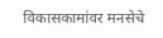विकासकामांवर मनसेचे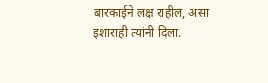बारकाईने लक्ष राहील, असा इशाराही त्यांनी दिला.